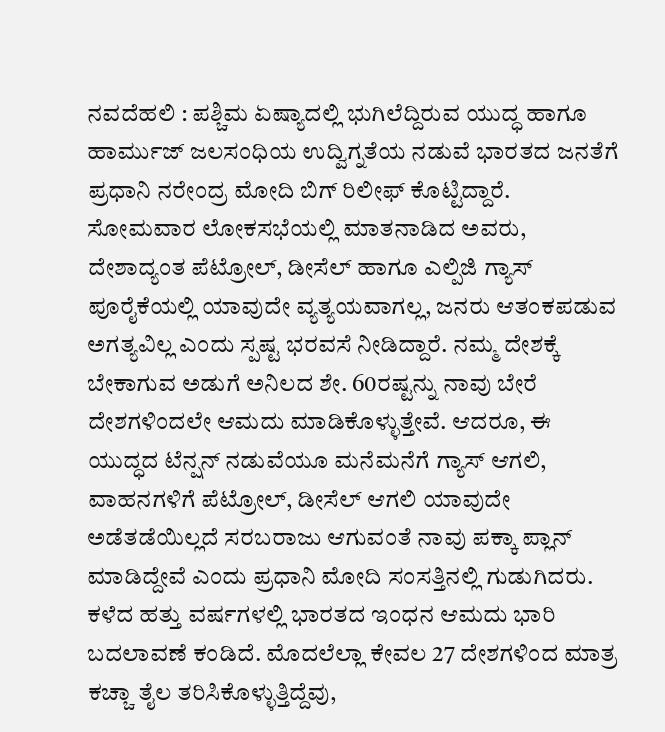ನವದೆಹಲಿ : ಪಶ್ಚಿಮ ಏಷ್ಯಾದಲ್ಲಿ ಭುಗಿಲೆದ್ದಿರುವ ಯುದ್ಧ ಹಾಗೂ ಹಾರ್ಮುಜ್ ಜಲಸಂಧಿಯ ಉದ್ವಿಗ್ನತೆಯ ನಡುವೆ ಭಾರತದ ಜನತೆಗೆ ಪ್ರಧಾನಿ ನರೇಂದ್ರ ಮೋದಿ ಬಿಗ್ ರಿಲೀಫ್ ಕೊಟ್ಟಿದ್ದಾರೆ. ಸೋಮವಾರ ಲೋಕಸಭೆಯಲ್ಲಿ ಮಾತನಾಡಿದ ಅವರು, ದೇಶಾದ್ಯಂತ ಪೆಟ್ರೋಲ್, ಡೀಸೆಲ್ ಹಾಗೂ ಎಲ್ಪಿಜಿ ಗ್ಯಾಸ್ ಪೂರೈಕೆಯಲ್ಲಿ ಯಾವುದೇ ವ್ಯತ್ಯಯವಾಗಲ್ಲ, ಜನರು ಆತಂಕಪಡುವ ಅಗತ್ಯವಿಲ್ಲ ಎಂದು ಸ್ಪಷ್ಟ ಭರವಸೆ ನೀಡಿದ್ದಾರೆ. ನಮ್ಮ ದೇಶಕ್ಕೆ ಬೇಕಾಗುವ ಅಡುಗೆ ಅನಿಲದ ಶೇ. 60ರಷ್ಟನ್ನು ನಾವು ಬೇರೆ ದೇಶಗಳಿಂದಲೇ ಆಮದು ಮಾಡಿಕೊಳ್ಳುತ್ತೇವೆ. ಆದರೂ, ಈ ಯುದ್ಧದ ಟೆನ್ಷನ್ ನಡುವೆಯೂ ಮನೆಮನೆಗೆ ಗ್ಯಾಸ್ ಆಗಲಿ, ವಾಹನಗಳಿಗೆ ಪೆಟ್ರೋಲ್, ಡೀಸೆಲ್ ಆಗಲಿ ಯಾವುದೇ ಅಡೆತಡೆಯಿಲ್ಲದೆ ಸರಬರಾಜು ಆಗುವಂತೆ ನಾವು ಪಕ್ಕಾ ಪ್ಲಾನ್ ಮಾಡಿದ್ದೇವೆ ಎಂದು ಪ್ರಧಾನಿ ಮೋದಿ ಸಂಸತ್ತಿನಲ್ಲಿ ಗುಡುಗಿದರು.
ಕಳೆದ ಹತ್ತು ವರ್ಷಗಳಲ್ಲಿ ಭಾರತದ ಇಂಧನ ಆಮದು ಭಾರಿ ಬದಲಾವಣೆ ಕಂಡಿದೆ. ಮೊದಲೆಲ್ಲಾ ಕೇವಲ 27 ದೇಶಗಳಿಂದ ಮಾತ್ರ ಕಚ್ಚಾ ತೈಲ ತರಿಸಿಕೊಳ್ಳುತ್ತಿದ್ದೆವು,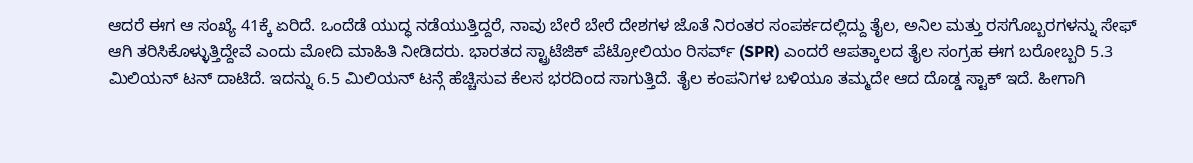ಆದರೆ ಈಗ ಆ ಸಂಖ್ಯೆ 41ಕ್ಕೆ ಏರಿದೆ. ಒಂದೆಡೆ ಯುದ್ಧ ನಡೆಯುತ್ತಿದ್ದರೆ, ನಾವು ಬೇರೆ ಬೇರೆ ದೇಶಗಳ ಜೊತೆ ನಿರಂತರ ಸಂಪರ್ಕದಲ್ಲಿದ್ದು ತೈಲ, ಅನಿಲ ಮತ್ತು ರಸಗೊಬ್ಬರಗಳನ್ನು ಸೇಫ್ ಆಗಿ ತರಿಸಿಕೊಳ್ಳುತ್ತಿದ್ದೇವೆ ಎಂದು ಮೋದಿ ಮಾಹಿತಿ ನೀಡಿದರು. ಭಾರತದ ಸ್ಟ್ರಾಟೆಜಿಕ್ ಪೆಟ್ರೋಲಿಯಂ ರಿಸರ್ವ್ (SPR) ಎಂದರೆ ಆಪತ್ಕಾಲದ ತೈಲ ಸಂಗ್ರಹ ಈಗ ಬರೋಬ್ಬರಿ 5.3 ಮಿಲಿಯನ್ ಟನ್ ದಾಟಿದೆ. ಇದನ್ನು 6.5 ಮಿಲಿಯನ್ ಟನ್ಗೆ ಹೆಚ್ಚಿಸುವ ಕೆಲಸ ಭರದಿಂದ ಸಾಗುತ್ತಿದೆ. ತೈಲ ಕಂಪನಿಗಳ ಬಳಿಯೂ ತಮ್ಮದೇ ಆದ ದೊಡ್ಡ ಸ್ಟಾಕ್ ಇದೆ. ಹೀಗಾಗಿ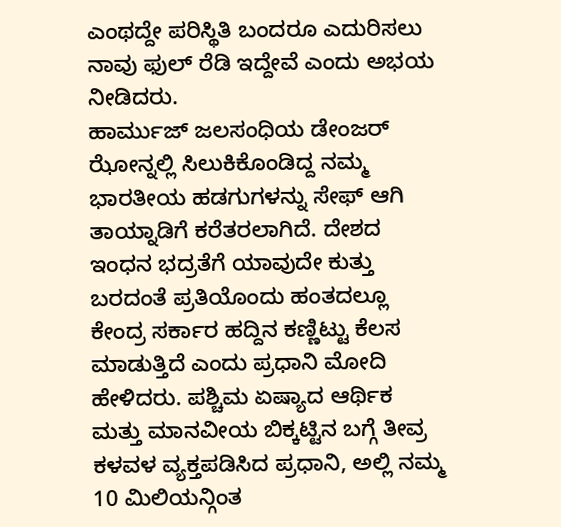ಎಂಥದ್ದೇ ಪರಿಸ್ಥಿತಿ ಬಂದರೂ ಎದುರಿಸಲು ನಾವು ಫುಲ್ ರೆಡಿ ಇದ್ದೇವೆ ಎಂದು ಅಭಯ ನೀಡಿದರು.
ಹಾರ್ಮುಜ್ ಜಲಸಂಧಿಯ ಡೇಂಜರ್ ಝೋನ್ನಲ್ಲಿ ಸಿಲುಕಿಕೊಂಡಿದ್ದ ನಮ್ಮ ಭಾರತೀಯ ಹಡಗುಗಳನ್ನು ಸೇಫ್ ಆಗಿ ತಾಯ್ನಾಡಿಗೆ ಕರೆತರಲಾಗಿದೆ. ದೇಶದ ಇಂಧನ ಭದ್ರತೆಗೆ ಯಾವುದೇ ಕುತ್ತು ಬರದಂತೆ ಪ್ರತಿಯೊಂದು ಹಂತದಲ್ಲೂ ಕೇಂದ್ರ ಸರ್ಕಾರ ಹದ್ದಿನ ಕಣ್ಣಿಟ್ಟು ಕೆಲಸ ಮಾಡುತ್ತಿದೆ ಎಂದು ಪ್ರಧಾನಿ ಮೋದಿ ಹೇಳಿದರು. ಪಶ್ಚಿಮ ಏಷ್ಯಾದ ಆರ್ಥಿಕ ಮತ್ತು ಮಾನವೀಯ ಬಿಕ್ಕಟ್ಟಿನ ಬಗ್ಗೆ ತೀವ್ರ ಕಳವಳ ವ್ಯಕ್ತಪಡಿಸಿದ ಪ್ರಧಾನಿ, ಅಲ್ಲಿ ನಮ್ಮ 10 ಮಿಲಿಯನ್ಗಿಂತ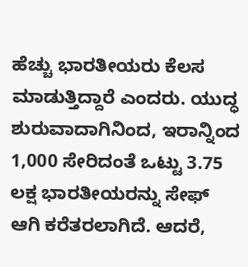ಹೆಚ್ಚು ಭಾರತೀಯರು ಕೆಲಸ ಮಾಡುತ್ತಿದ್ದಾರೆ ಎಂದರು. ಯುದ್ಧ ಶುರುವಾದಾಗಿನಿಂದ, ಇರಾನ್ನಿಂದ 1,000 ಸೇರಿದಂತೆ ಒಟ್ಟು 3.75 ಲಕ್ಷ ಭಾರತೀಯರನ್ನು ಸೇಫ್ ಆಗಿ ಕರೆತರಲಾಗಿದೆ. ಆದರೆ,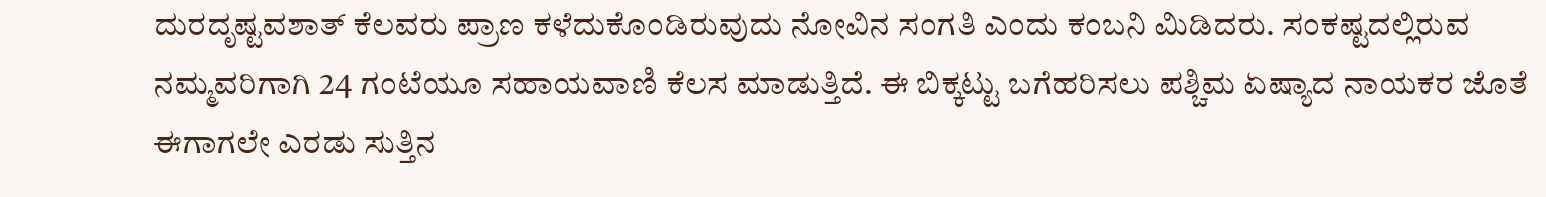ದುರದೃಷ್ಟವಶಾತ್ ಕೆಲವರು ಪ್ರಾಣ ಕಳೆದುಕೊಂಡಿರುವುದು ನೋವಿನ ಸಂಗತಿ ಎಂದು ಕಂಬನಿ ಮಿಡಿದರು. ಸಂಕಷ್ಟದಲ್ಲಿರುವ ನಮ್ಮವರಿಗಾಗಿ 24 ಗಂಟೆಯೂ ಸಹಾಯವಾಣಿ ಕೆಲಸ ಮಾಡುತ್ತಿದೆ. ಈ ಬಿಕ್ಕಟ್ಟು ಬಗೆಹರಿಸಲು ಪಶ್ಚಿಮ ಏಷ್ಯಾದ ನಾಯಕರ ಜೊತೆ ಈಗಾಗಲೇ ಎರಡು ಸುತ್ತಿನ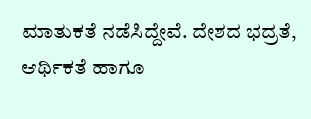ಮಾತುಕತೆ ನಡೆಸಿದ್ದೇವೆ. ದೇಶದ ಭದ್ರತೆ, ಆರ್ಥಿಕತೆ ಹಾಗೂ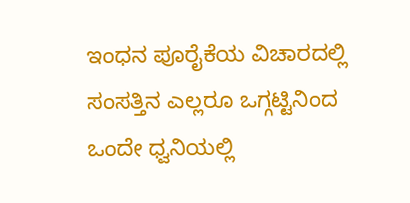ಇಂಧನ ಪೂರೈಕೆಯ ವಿಚಾರದಲ್ಲಿ ಸಂಸತ್ತಿನ ಎಲ್ಲರೂ ಒಗ್ಗಟ್ಟಿನಿಂದ ಒಂದೇ ಧ್ವನಿಯಲ್ಲಿ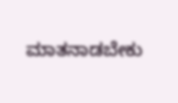ಮಾತನಾಡಬೇಕು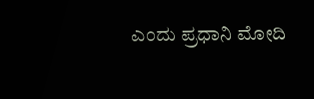ಎಂದು ಪ್ರಧಾನಿ ಮೋದಿ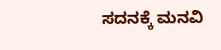ಸದನಕ್ಕೆ ಮನವಿ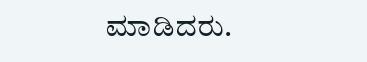ಮಾಡಿದರು.